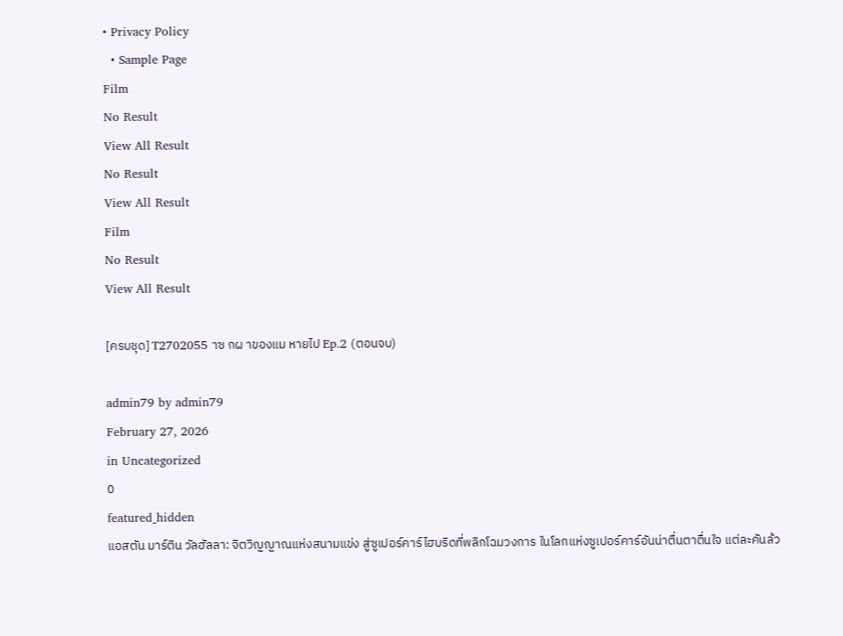• Privacy Policy
  • Sample Page
Film
No Result
View All Result
No Result
View All Result
Film
No Result
View All Result

[ครบชุด] T2702055 าซ กผ าของแม หายไป Ep.2 (ตอนจบ)

admin79 by admin79
February 27, 2026
in Uncategorized
0
featured_hidden
แอสตัน มาร์ติน วัลฮัลลา: จิตวิญญาณแห่งสนามแข่ง สู่ซูเปอร์คาร์ไฮบริดที่พลิกโฉมวงการ ในโลกแห่งซูเปอร์คาร์อันน่าตื่นตาตื่นใจ แต่ละคันล้ว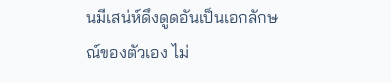นมีเสน่ห์ดึงดูดอันเป็นเอกลักษณ์ของตัวเอง ไม่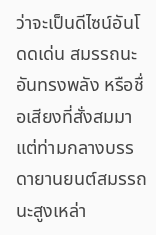ว่าจะเป็นดีไซน์อันโ
ดดเด่น สมรรถนะอันทรงพลัง หรือชื่อเสียงที่สั่งสมมา แต่ท่ามกลางบรรดายานยนต์สมรรถนะสูงเหล่า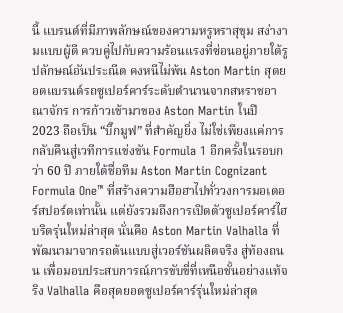นี้ แบรนด์ที่มีภาพลักษณ์ของความหรูหราสุขุม สง่างามแบบผู้ดี ควบคู่ไปกับความร้อนแรงที่ซ่อนอยู่ภายใต้รูปลักษณ์อันประณีต คงหนีไม่พ้น Aston Martin สุดยอดแบรนด์รถซูเปอร์คาร์ระดับตำนานจากสหราชอาณาจักร การก้าวเข้ามาของ Aston Martin ในปี 2023 ถือเป็น “บิ๊กมูฟ” ที่สำคัญยิ่ง ไม่ใช่เพียงแค่การกลับคืนสู่เวทีการแข่งขัน Formula 1 อีกครั้งในรอบกว่า 60 ปี ภายใต้ชื่อทีม Aston Martin Cognizant Formula One™ ที่สร้างความฮือฮาไปทั่ววงการมอเตอร์สปอร์ตเท่านั้น แต่ยังรวมถึงการเปิดตัวซูเปอร์คาร์ไฮบริดรุ่นใหม่ล่าสุด นั่นคือ Aston Martin Valhalla ที่พัฒนามาจากรถต้นแบบสู่เวอร์ชันผลิตจริง สู่ท้องถนน เพื่อมอบประสบการณ์การขับขี่ที่เหนือชั้นอย่างแท้จริง Valhalla คือสุดยอดซูเปอร์คาร์รุ่นใหม่ล่าสุด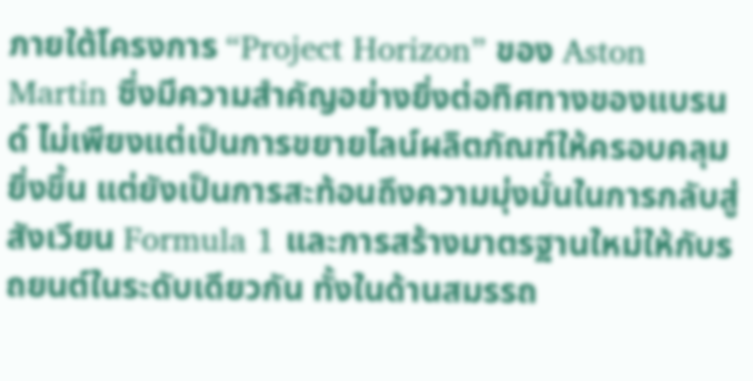ภายใต้โครงการ “Project Horizon” ของ Aston Martin ซึ่งมีความสำคัญอย่างยิ่งต่อทิศทางของแบรนด์ ไม่เพียงแต่เป็นการขยายไลน์ผลิตภัณฑ์ให้ครอบคลุมยิ่งขึ้น แต่ยังเป็นการสะท้อนถึงความมุ่งมั่นในการกลับสู่สังเวียน Formula 1 และการสร้างมาตรฐานใหม่ให้กับรถยนต์ในระดับเดียวกัน ทั้งในด้านสมรรถ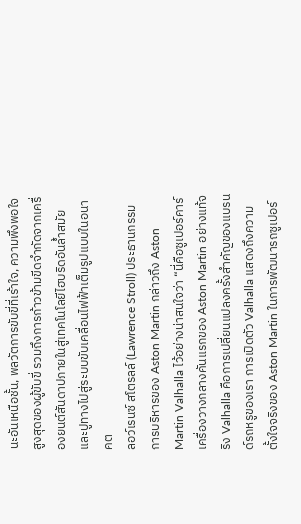นะอันเหนือชั้น, พลวัตการขับขี่ที่เร้าใจ, ความพึงพอใจสูงสุดของผู้ขับขี่ รวมถึงการก้าวข้ามขีดจำกัดจากเครื่องยนต์สันดาปภายในสู่เทคโนโลยีไฮบริดอันล้ำสมัย และปูทางไปสู่ระบบขับเคลื่อนไฟฟ้าเต็มรูปแบบในอนาคต
ลอว์เรนซ์ สโตรลล์ (Lawrence Stroll) ประธานกรรมการบริหารของ Aston Martin กล่าวถึง Aston Martin Valhalla ไว้อย่างน่าสนใจว่า “นี่คือซูเปอร์คาร์เครื่องวางกลางคันแรกของ Aston Martin อย่างแท้จริง Valhalla คือการเปลี่ยนแปลงครั้งสำคัญของแบรนด์รถหรูของเรา การเปิดตัว Valhalla แสดงถึงความตั้งใจจริงของ Aston Martin ในการพัฒนารถซูเปอร์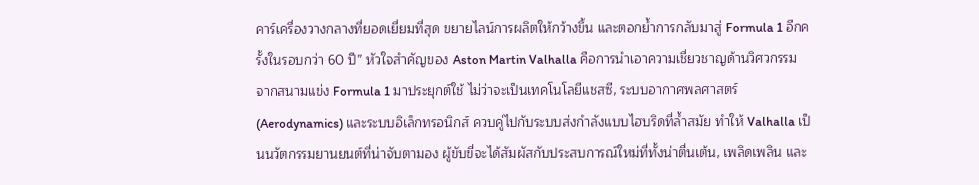คาร์เครื่องวางกลางที่ยอดเยี่ยมที่สุด ขยายไลน์การผลิตให้กว้างขึ้น และตอกย้ำการกลับมาสู่ Formula 1 อีกครั้งในรอบกว่า 60 ปี” หัวใจสำคัญของ Aston Martin Valhalla คือการนำเอาความเชี่ยวชาญด้านวิศวกรรมจากสนามแข่ง Formula 1 มาประยุกต์ใช้ ไม่ว่าจะเป็นเทคโนโลยีแชสซี, ระบบอากาศพลศาสตร์ (Aerodynamics) และระบบอิเล็กทรอนิกส์ ควบคู่ไปกับระบบส่งกำลังแบบไฮบริดที่ล้ำสมัย ทำให้ Valhalla เป็นนวัตกรรมยานยนต์ที่น่าจับตามอง ผู้ขับขี่จะได้สัมผัสกับประสบการณ์ใหม่ที่ทั้งน่าตื่นเต้น, เพลิดเพลิน และ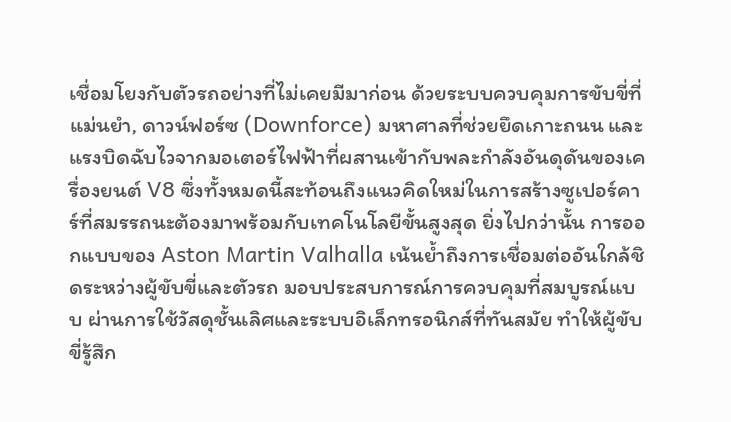เชื่อมโยงกับตัวรถอย่างที่ไม่เคยมีมาก่อน ด้วยระบบควบคุมการขับขี่ที่แม่นยำ, ดาวน์ฟอร์ซ (Downforce) มหาศาลที่ช่วยยึดเกาะถนน และแรงบิดฉับไวจากมอเตอร์ไฟฟ้าที่ผสานเข้ากับพละกำลังอันดุดันของเครื่องยนต์ V8 ซึ่งทั้งหมดนี้สะท้อนถึงแนวคิดใหม่ในการสร้างซูเปอร์คาร์ที่สมรรถนะต้องมาพร้อมกับเทคโนโลยีขั้นสูงสุด ยิ่งไปกว่านั้น การออกแบบของ Aston Martin Valhalla เน้นย้ำถึงการเชื่อมต่ออันใกล้ชิดระหว่างผู้ขับขี่และตัวรถ มอบประสบการณ์การควบคุมที่สมบูรณ์แบบ ผ่านการใช้วัสดุชั้นเลิศและระบบอิเล็กทรอนิกส์ที่ทันสมัย ทำให้ผู้ขับขี่รู้สึก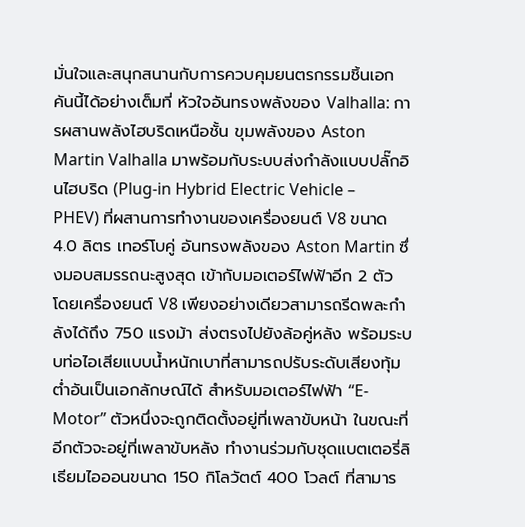มั่นใจและสนุกสนานกับการควบคุมยนตรกรรมชิ้นเอกคันนี้ได้อย่างเต็มที่ หัวใจอันทรงพลังของ Valhalla: การผสานพลังไฮบริดเหนือชั้น ขุมพลังของ Aston Martin Valhalla มาพร้อมกับระบบส่งกำลังแบบปลั๊กอินไฮบริด (Plug-in Hybrid Electric Vehicle – PHEV) ที่ผสานการทำงานของเครื่องยนต์ V8 ขนาด 4.0 ลิตร เทอร์โบคู่ อันทรงพลังของ Aston Martin ซึ่งมอบสมรรถนะสูงสุด เข้ากับมอเตอร์ไฟฟ้าอีก 2 ตัว โดยเครื่องยนต์ V8 เพียงอย่างเดียวสามารถรีดพละกำลังได้ถึง 750 แรงม้า ส่งตรงไปยังล้อคู่หลัง พร้อมระบบท่อไอเสียแบบน้ำหนักเบาที่สามารถปรับระดับเสียงทุ้มต่ำอันเป็นเอกลักษณ์ได้ สำหรับมอเตอร์ไฟฟ้า “E-Motor” ตัวหนึ่งจะถูกติดตั้งอยู่ที่เพลาขับหน้า ในขณะที่อีกตัวจะอยู่ที่เพลาขับหลัง ทำงานร่วมกับชุดแบตเตอรี่ลิเธียมไอออนขนาด 150 กิโลวัตต์ 400 โวลต์ ที่สามาร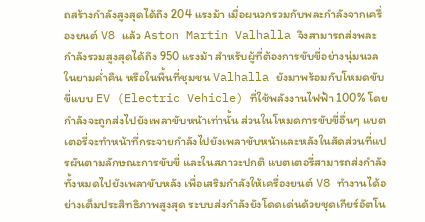ถสร้างกำลังสูงสุดได้ถึง 204 แรงม้า เมื่อผนวกรวมกับพละกำลังจากเครื่องยนต์ V8 แล้ว Aston Martin Valhalla จึงสามารถส่งพละกำลังรวมสูงสุดได้ถึง 950 แรงม้า สำหรับผู้ที่ต้องการขับขี่อย่างนุ่มนวลในยามค่ำคืน หรือในพื้นที่ชุมชน Valhalla ยังมาพร้อมกับโหมดขับขี่แบบ EV (Electric Vehicle) ที่ใช้พลังงานไฟฟ้า 100% โดยกำลังจะถูกส่งไปยังเพลาขับหน้าเท่านั้น ส่วนในโหมดการขับขี่อื่นๆ แบตเตอรี่จะทำหน้าที่กระจายกำลังไปยังเพลาขับหน้าและหลังในสัดส่วนที่แปรผันตามลักษณะการขับขี่ และในสภาวะปกติ แบตเตอรี่สามารถส่งกำลังทั้งหมดไปยังเพลาขับหลัง เพื่อเสริมกำลังให้เครื่องยนต์ V8 ทำงานได้อย่างเต็มประสิทธิภาพสูงสุด ระบบส่งกำลังยังโดดเด่นด้วยชุดเกียร์อัตโน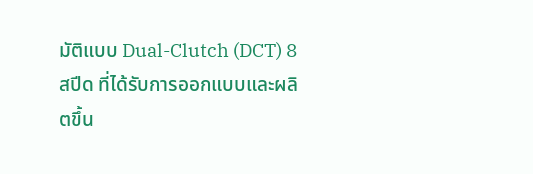มัติแบบ Dual-Clutch (DCT) 8 สปีด ที่ได้รับการออกแบบและผลิตขึ้น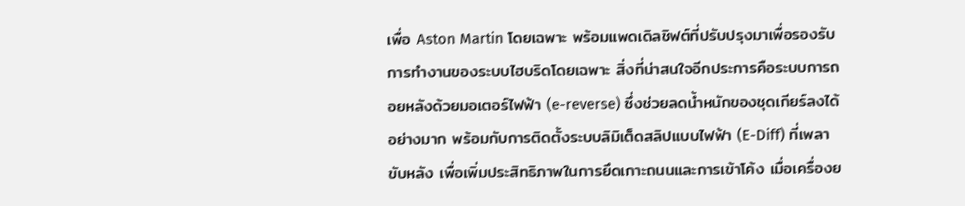เพื่อ Aston Martin โดยเฉพาะ พร้อมแพดเดิลชิฟต์ที่ปรับปรุงมาเพื่อรองรับการทำงานของระบบไฮบริดโดยเฉพาะ สิ่งที่น่าสนใจอีกประการคือระบบการถอยหลังด้วยมอเตอร์ไฟฟ้า (e-reverse) ซึ่งช่วยลดน้ำหนักของชุดเกียร์ลงได้อย่างมาก พร้อมกับการติดตั้งระบบลิมิเต็ดสลิปแบบไฟฟ้า (E-Diff) ที่เพลาขับหลัง เพื่อเพิ่มประสิทธิภาพในการยึดเกาะถนนและการเข้าโค้ง เมื่อเครื่องย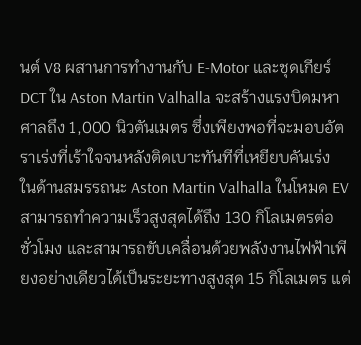นต์ V8 ผสานการทำงานกับ E-Motor และชุดเกียร์ DCT ใน Aston Martin Valhalla จะสร้างแรงบิดมหาศาลถึง 1,000 นิวตันเมตร ซึ่งเพียงพอที่จะมอบอัตราเร่งที่เร้าใจจนหลังติดเบาะทันทีที่เหยียบคันเร่ง
ในด้านสมรรถนะ Aston Martin Valhalla ในโหมด EV สามารถทำความเร็วสูงสุดได้ถึง 130 กิโลเมตรต่อชั่วโมง และสามารถขับเคลื่อนด้วยพลังงานไฟฟ้าเพียงอย่างเดียวได้เป็นระยะทางสูงสุด 15 กิโลเมตร แต่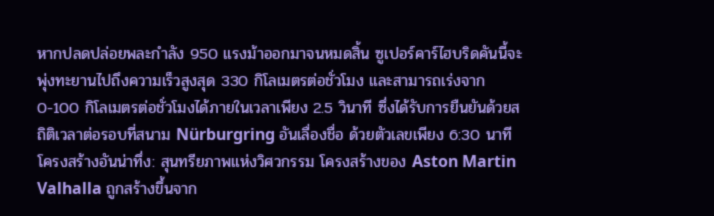หากปลดปล่อยพละกำลัง 950 แรงม้าออกมาจนหมดสิ้น ซูเปอร์คาร์ไฮบริดคันนี้จะพุ่งทะยานไปถึงความเร็วสูงสุด 330 กิโลเมตรต่อชั่วโมง และสามารถเร่งจาก 0-100 กิโลเมตรต่อชั่วโมงได้ภายในเวลาเพียง 2.5 วินาที ซึ่งได้รับการยืนยันด้วยสถิติเวลาต่อรอบที่สนาม Nürburgring อันเลื่องชื่อ ด้วยตัวเลขเพียง 6:30 นาที โครงสร้างอันน่าทึ่ง: สุนทรียภาพแห่งวิศวกรรม โครงสร้างของ Aston Martin Valhalla ถูกสร้างขึ้นจาก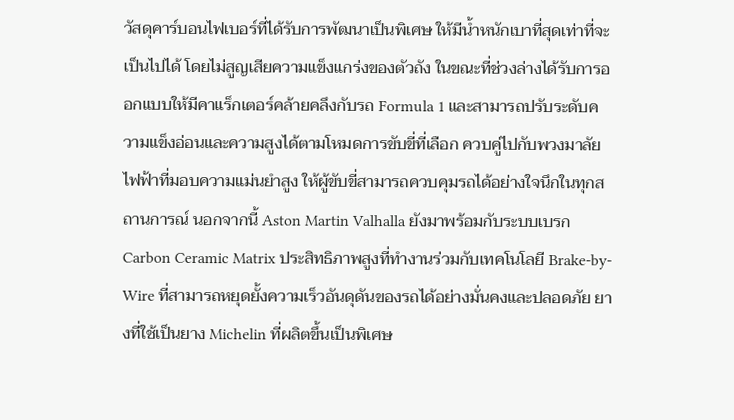วัสดุคาร์บอนไฟเบอร์ที่ได้รับการพัฒนาเป็นพิเศษ ให้มีน้ำหนักเบาที่สุดเท่าที่จะเป็นไปได้ โดยไม่สูญเสียความแข็งแกร่งของตัวถัง ในขณะที่ช่วงล่างได้รับการออกแบบให้มีคาแร็กเตอร์คล้ายคลึงกับรถ Formula 1 และสามารถปรับระดับความแข็งอ่อนและความสูงได้ตามโหมดการขับขี่ที่เลือก ควบคู่ไปกับพวงมาลัยไฟฟ้าที่มอบความแม่นยำสูง ให้ผู้ขับขี่สามารถควบคุมรถได้อย่างใจนึกในทุกสถานการณ์ นอกจากนี้ Aston Martin Valhalla ยังมาพร้อมกับระบบเบรก Carbon Ceramic Matrix ประสิทธิภาพสูงที่ทำงานร่วมกับเทคโนโลยี Brake-by-Wire ที่สามารถหยุดยั้งความเร็วอันดุดันของรถได้อย่างมั่นคงและปลอดภัย ยางที่ใช้เป็นยาง Michelin ที่ผลิตขึ้นเป็นพิเศษ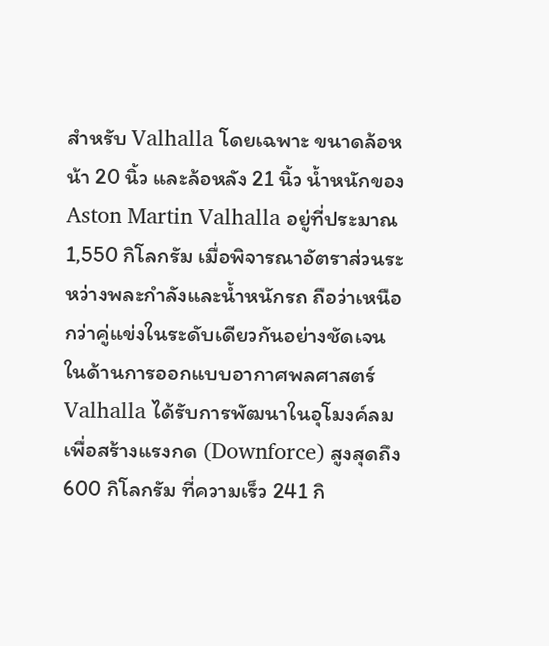สำหรับ Valhalla โดยเฉพาะ ขนาดล้อหน้า 20 นิ้ว และล้อหลัง 21 นิ้ว น้ำหนักของ Aston Martin Valhalla อยู่ที่ประมาณ 1,550 กิโลกรัม เมื่อพิจารณาอัตราส่วนระหว่างพละกำลังและน้ำหนักรถ ถือว่าเหนือกว่าคู่แข่งในระดับเดียวกันอย่างชัดเจน ในด้านการออกแบบอากาศพลศาสตร์ Valhalla ได้รับการพัฒนาในอุโมงค์ลม เพื่อสร้างแรงกด (Downforce) สูงสุดถึง 600 กิโลกรัม ที่ความเร็ว 241 กิ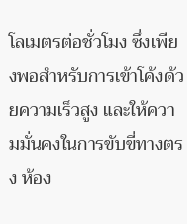โลเมตรต่อชั่วโมง ซึ่งเพียงพอสำหรับการเข้าโค้งด้วยความเร็วสูง และให้ความมั่นคงในการขับขี่ทางตรง ห้อง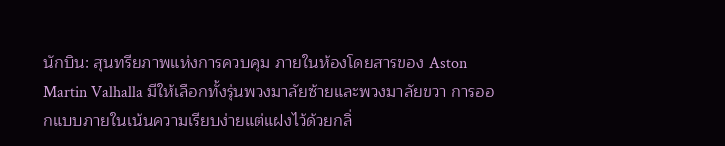นักบิน: สุนทรียภาพแห่งการควบคุม ภายในห้องโดยสารของ Aston Martin Valhalla มีให้เลือกทั้งรุ่นพวงมาลัยซ้ายและพวงมาลัยขวา การออกแบบภายในเน้นความเรียบง่ายแต่แฝงไว้ด้วยกลิ่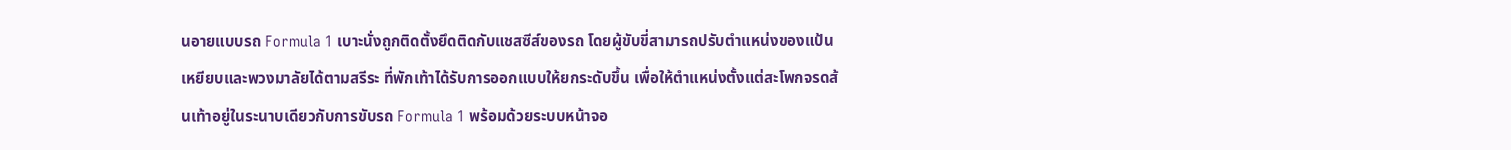นอายแบบรถ Formula 1 เบาะนั่งถูกติดตั้งยึดติดกับแชสซีส์ของรถ โดยผู้ขับขี่สามารถปรับตำแหน่งของแป้นเหยียบและพวงมาลัยได้ตามสรีระ ที่พักเท้าได้รับการออกแบบให้ยกระดับขึ้น เพื่อให้ตำแหน่งตั้งแต่สะโพกจรดส้นเท้าอยู่ในระนาบเดียวกับการขับรถ Formula 1 พร้อมด้วยระบบหน้าจอ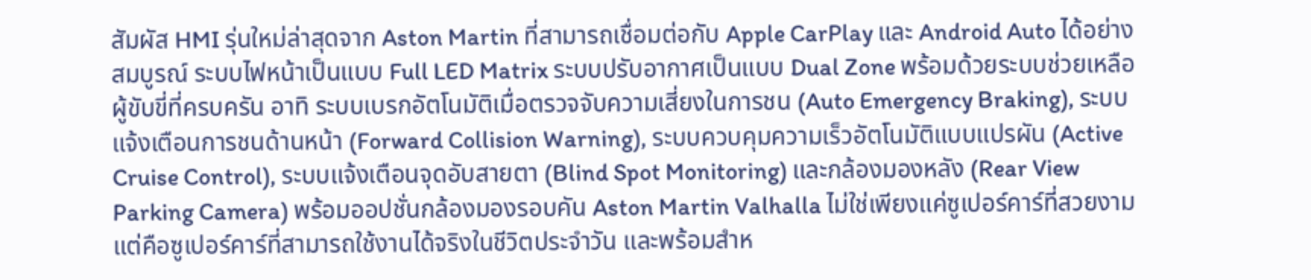สัมผัส HMI รุ่นใหม่ล่าสุดจาก Aston Martin ที่สามารถเชื่อมต่อกับ Apple CarPlay และ Android Auto ได้อย่างสมบูรณ์ ระบบไฟหน้าเป็นแบบ Full LED Matrix ระบบปรับอากาศเป็นแบบ Dual Zone พร้อมด้วยระบบช่วยเหลือผู้ขับขี่ที่ครบครัน อาทิ ระบบเบรกอัตโนมัติเมื่อตรวจจับความเสี่ยงในการชน (Auto Emergency Braking), ระบบแจ้งเตือนการชนด้านหน้า (Forward Collision Warning), ระบบควบคุมความเร็วอัตโนมัติแบบแปรผัน (Active Cruise Control), ระบบแจ้งเตือนจุดอับสายตา (Blind Spot Monitoring) และกล้องมองหลัง (Rear View Parking Camera) พร้อมออปชั่นกล้องมองรอบคัน Aston Martin Valhalla ไม่ใช่เพียงแค่ซูเปอร์คาร์ที่สวยงาม แต่คือซูเปอร์คาร์ที่สามารถใช้งานได้จริงในชีวิตประจำวัน และพร้อมสำห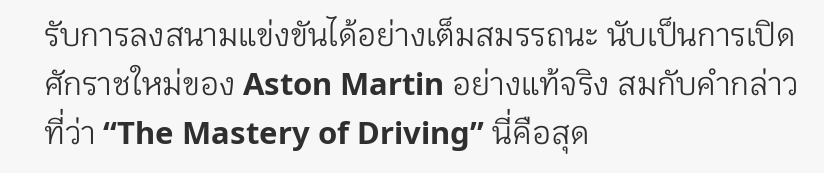รับการลงสนามแข่งขันได้อย่างเต็มสมรรถนะ นับเป็นการเปิดศักราชใหม่ของ Aston Martin อย่างแท้จริง สมกับคำกล่าวที่ว่า “The Mastery of Driving” นี่คือสุด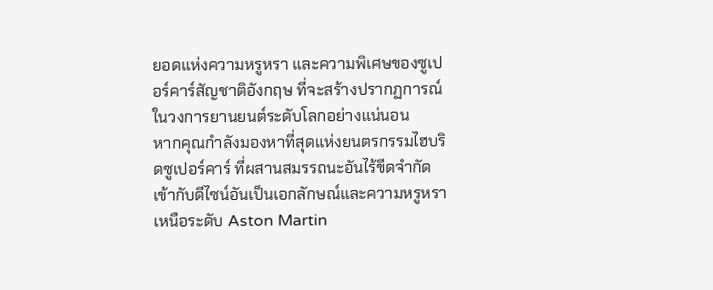ยอดแห่งความหรูหรา และความพิเศษของซูเปอร์คาร์สัญชาติอังกฤษ ที่จะสร้างปรากฏการณ์ในวงการยานยนต์ระดับโลกอย่างแน่นอน
หากคุณกำลังมองหาที่สุดแห่งยนตรกรรมไฮบริดซูเปอร์คาร์ ที่ผสานสมรรถนะอันไร้ขีดจำกัดเข้ากับดีไซน์อันเป็นเอกลักษณ์และความหรูหราเหนือระดับ Aston Martin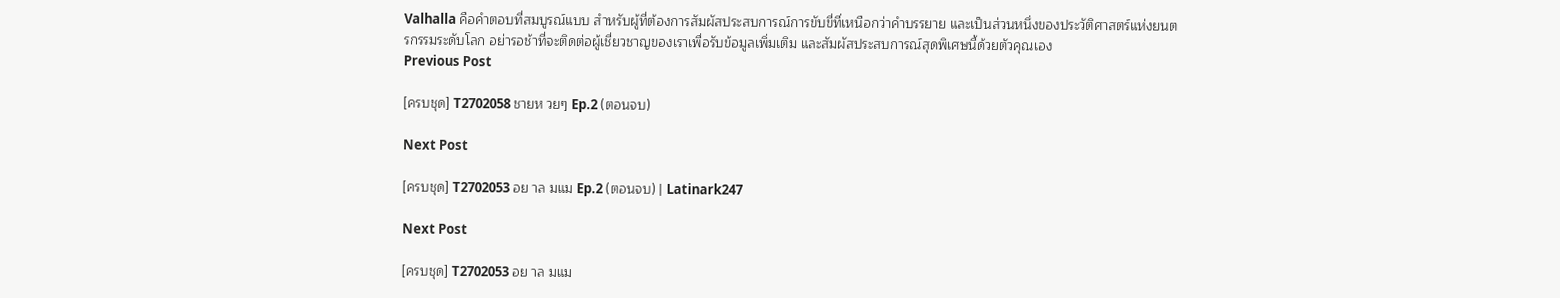Valhalla คือคำตอบที่สมบูรณ์แบบ สำหรับผู้ที่ต้องการสัมผัสประสบการณ์การขับขี่ที่เหนือกว่าคำบรรยาย และเป็นส่วนหนึ่งของประวัติศาสตร์แห่งยนตรกรรมระดับโลก อย่ารอช้าที่จะติดต่อผู้เชี่ยวชาญของเราเพื่อรับข้อมูลเพิ่มเติม และสัมผัสประสบการณ์สุดพิเศษนี้ด้วยตัวคุณเอง
Previous Post

[ครบชุด] T2702058 ชายห วยๆ Ep.2 (ตอนจบ)

Next Post

[ครบชุด] T2702053 อย าล มแม Ep.2 (ตอนจบ) | Latinark247

Next Post

[ครบชุด] T2702053 อย าล มแม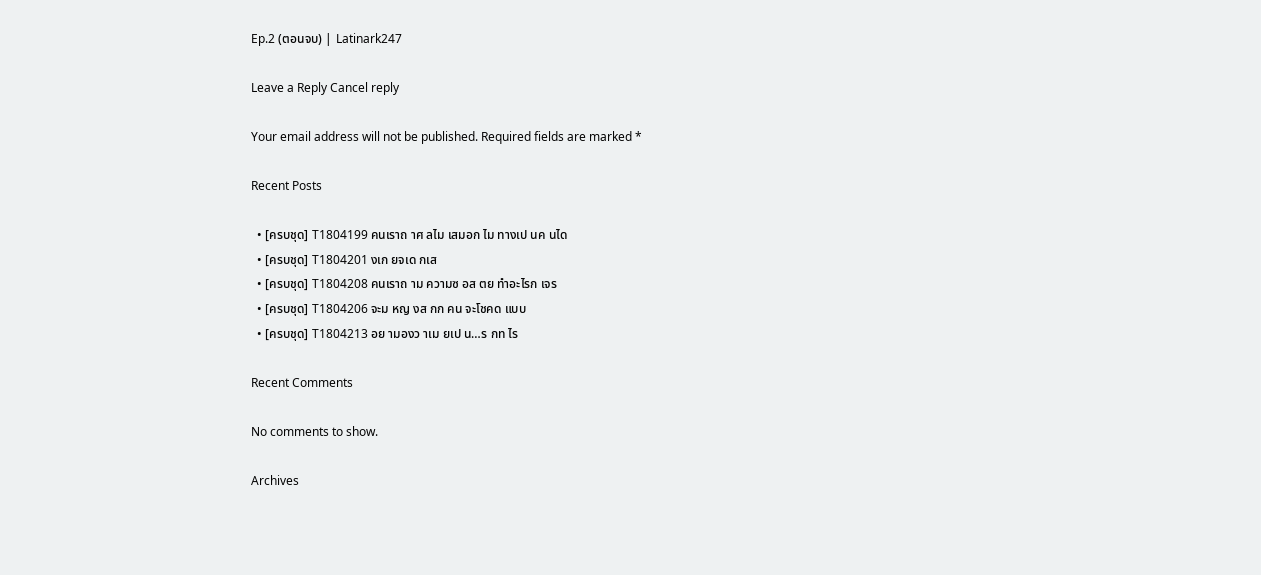Ep.2 (ตอนจบ) | Latinark247

Leave a Reply Cancel reply

Your email address will not be published. Required fields are marked *

Recent Posts

  • [ครบชุด] T1804199 คนเราถ าศ ลไม เสมอก ไม ทางเป นค นได
  • [ครบชุด] T1804201 งเก ยจเด กเส
  • [ครบชุด] T1804208 คนเราถ าม ความซ อส ตย ทำอะไรก เจร
  • [ครบชุด] T1804206 จะม หญ งส กก คน จะโชคด แบบ
  • [ครบชุด] T1804213 อย ามองว าเม ยเป น…ร กท ไร

Recent Comments

No comments to show.

Archives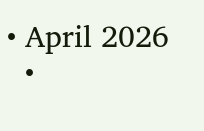• April 2026
  •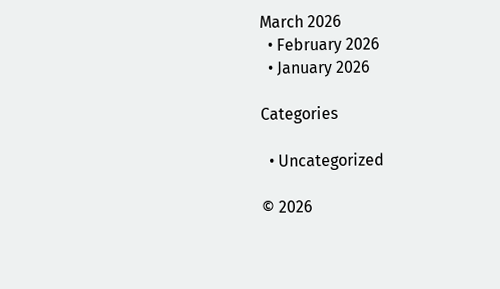March 2026
  • February 2026
  • January 2026

Categories

  • Uncategorized

© 2026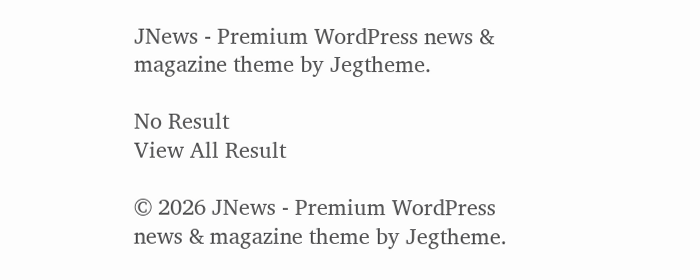JNews - Premium WordPress news & magazine theme by Jegtheme.

No Result
View All Result

© 2026 JNews - Premium WordPress news & magazine theme by Jegtheme.